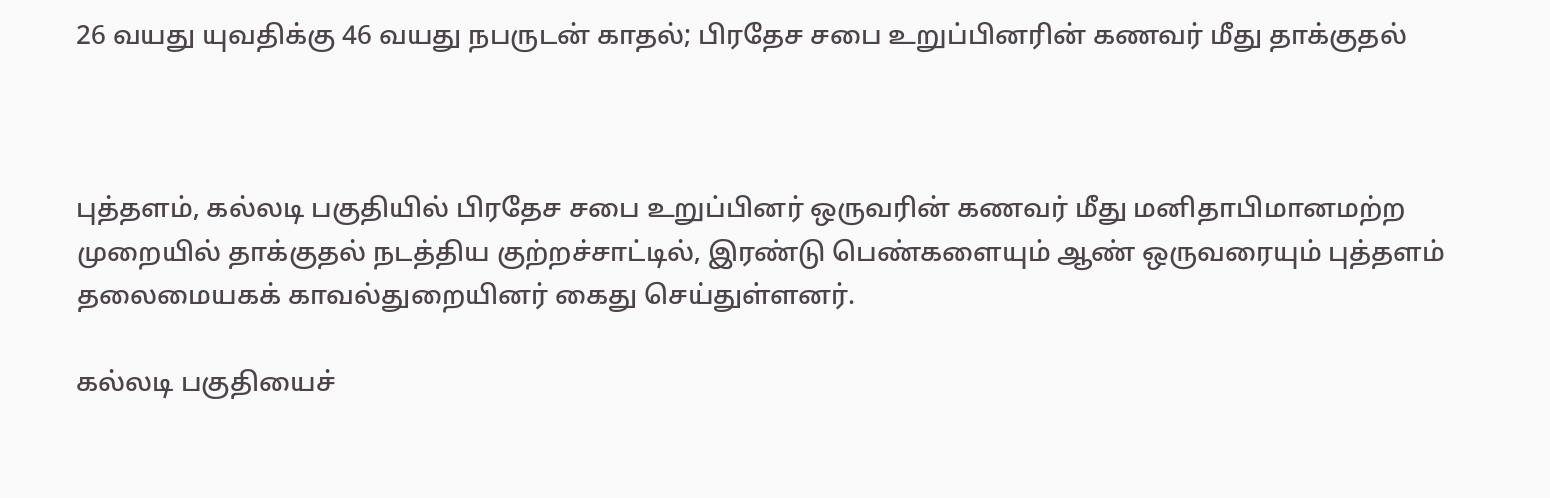26 வயது யுவதிக்கு 46 வயது நபருடன் காதல்; பிரதேச சபை உறுப்பினரின் கணவர் மீது தாக்குதல்



புத்தளம், கல்லடி பகுதியில் பிரதேச சபை உறுப்பினர் ஒருவரின் கணவர் மீது மனிதாபிமானமற்ற முறையில் தாக்குதல் நடத்திய குற்றச்சாட்டில், இரண்டு பெண்களையும் ஆண் ஒருவரையும் புத்தளம் தலைமையகக் காவல்துறையினர் கைது செய்துள்ளனர்.

கல்லடி பகுதியைச்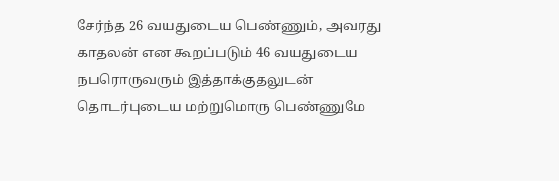சேர்ந்த 26 வயதுடைய பெண்ணும், அவரது காதலன் என கூறப்படும் 46 வயதுடைய நபரொருவரும் இத்தாக்குதலுடன் தொடர்புடைய மற்றுமொரு பெண்ணுமே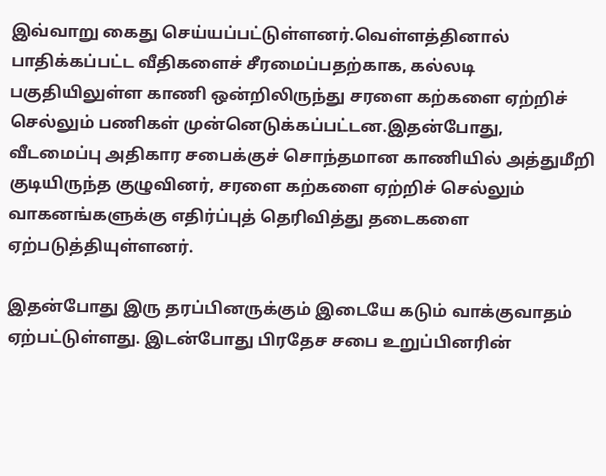இவ்வாறு கைது செய்யப்பட்டுள்ளனர்.வெள்ளத்தினால் பாதிக்கப்பட்ட வீதிகளைச் சீரமைப்பதற்காக, கல்லடி பகுதியிலுள்ள காணி ஒன்றிலிருந்து சரளை கற்களை ஏற்றிச் செல்லும் பணிகள் முன்னெடுக்கப்பட்டன.இதன்போது, வீடமைப்பு அதிகார சபைக்குச் சொந்தமான காணியில் அத்துமீறி குடியிருந்த குழுவினர், சரளை கற்களை ஏற்றிச் செல்லும் வாகனங்களுக்கு எதிர்ப்புத் தெரிவித்து தடைகளை ஏற்படுத்தியுள்ளனர்.

இதன்போது இரு தரப்பினருக்கும் இடையே கடும் வாக்குவாதம் ஏற்பட்டுள்ளது. இடன்போது பிரதேச சபை உறுப்பினரின்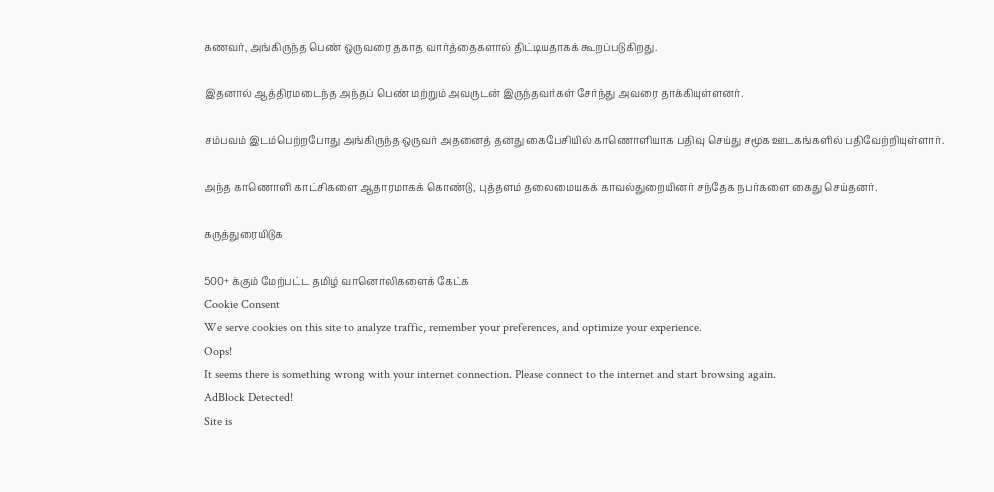கணவர், அங்கிருந்த பெண் ஒருவரை தகாத வார்த்தைகளால் திட்டியதாகக் கூறப்படுகிறது.

இதனால் ஆத்திரமடைந்த அந்தப் பெண் மற்றும் அவருடன் இருந்தவர்கள் சேர்ந்து அவரை தாக்கியுள்ளனர்.

சம்பவம் இடம்பெற்றபோது அங்கிருந்த ஒருவர் அதனைத் தனது கைபேசியில் காணொளியாக பதிவு செய்து சமூக ஊடகங்களில் பதிவேற்றியுள்ளார்.

அந்த காணொளி காட்சிகளை ஆதாரமாகக் கொண்டு, புத்தளம் தலைமையகக் காவல்துறையினர் சந்தேக நபர்களை கைது செய்தனர்.

கருத்துரையிடுக

500+ க்கும் மேற்பட்ட தமிழ் வானொலிகளைக் கேட்க
Cookie Consent
We serve cookies on this site to analyze traffic, remember your preferences, and optimize your experience.
Oops!
It seems there is something wrong with your internet connection. Please connect to the internet and start browsing again.
AdBlock Detected!
Site is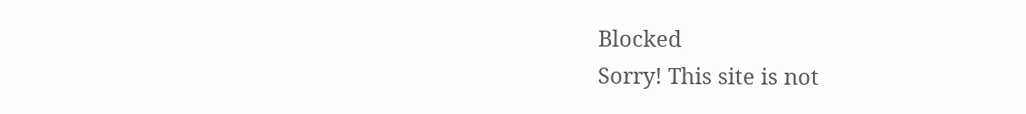Blocked
Sorry! This site is not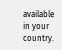available in your country.